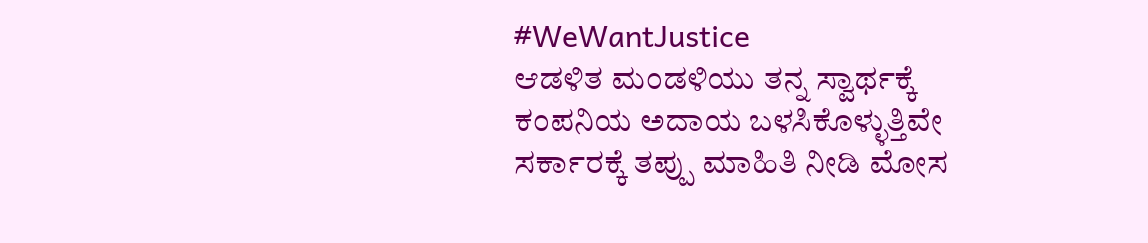#WeWantJustice
ಆಡಳಿತ ಮಂಡಳಿಯು ತನ್ನ ಸ್ವಾರ್ಥಕ್ಕೆ ಕಂಪನಿಯ ಅದಾಯ ಬಳಸಿಕೊಳ್ಳುತ್ತಿವೇ ಸರ್ಕಾರಕ್ಕೆ ತಪ್ಪು ಮಾಹಿತಿ ನೀಡಿ ಮೋಸ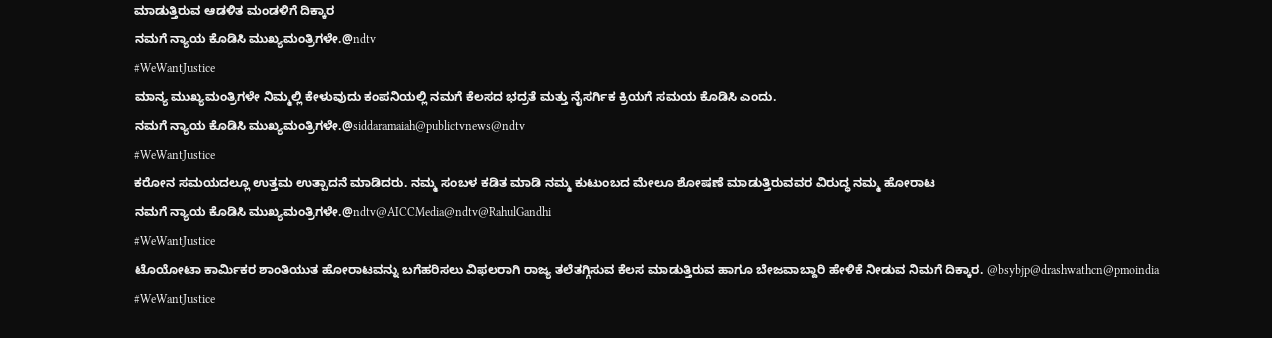ಮಾಡುತ್ತಿರುವ ಆಡಳಿತ ಮಂಡಳಿಗೆ ದಿಕ್ಕಾರ
ನಮಗೆ ನ್ಯಾಯ ಕೊಡಿಸಿ ಮುಖ್ಯಮಂತ್ರಿಗಳೇ.@ndtv
#WeWantJustice
ಮಾನ್ಯ ಮುಖ್ಯಮಂತ್ರಿಗಳೇ ನಿಮ್ಮಲ್ಲಿ ಕೇಳುವುದು ಕಂಪನಿಯಲ್ಲಿ ನಮಗೆ ಕೆಲಸದ ಭದ್ರತೆ ಮತ್ತು ನೈಸರ್ಗಿಕ ಕ್ರಿಯಗೆ ಸಮಯ ಕೊಡಿಸಿ ಎಂದು.
ನಮಗೆ ನ್ಯಾಯ ಕೊಡಿಸಿ ಮುಖ್ಯಮಂತ್ರಿಗಳೇ.@siddaramaiah@publictvnews@ndtv
#WeWantJustice
ಕರೋನ ಸಮಯದಲ್ಲೂ ಉತ್ತಮ ಉತ್ಪಾದನೆ ಮಾಡಿದರು. ನಮ್ಮ ಸಂಬಳ ಕಡಿತ ಮಾಡಿ ನಮ್ಮ ಕುಟುಂಬದ ಮೇಲೂ ಶೋಷಣೆ ಮಾಡುತ್ತಿರುವವರ ವಿರುದ್ಧ ನಮ್ಮ ಹೋರಾಟ
ನಮಗೆ ನ್ಯಾಯ ಕೊಡಿಸಿ ಮುಖ್ಯಮಂತ್ರಿಗಳೇ.@ndtv@AICCMedia@ndtv@RahulGandhi
#WeWantJustice
ಟೊಯೋಟಾ ಕಾರ್ಮಿಕರ ಶಾಂತಿಯುತ ಹೋರಾಟವನ್ನು ಬಗೆಹರಿಸಲು ವಿಫಲರಾಗಿ ರಾಜ್ಯ ತಲೆತಗ್ಗಿಸುವ ಕೆಲಸ ಮಾಡುತ್ತಿರುವ ಹಾಗೂ ಬೇಜವಾಬ್ದಾರಿ ಹೇಳಿಕೆ ನೀಡುವ ನಿಮಗೆ ದಿಕ್ಕಾರ. @bsybjp@drashwathcn@pmoindia
#WeWantJustice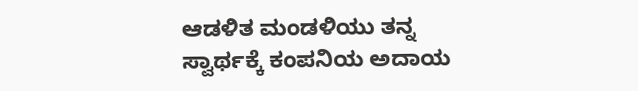ಆಡಳಿತ ಮಂಡಳಿಯು ತನ್ನ ಸ್ವಾರ್ಥಕ್ಕೆ ಕಂಪನಿಯ ಅದಾಯ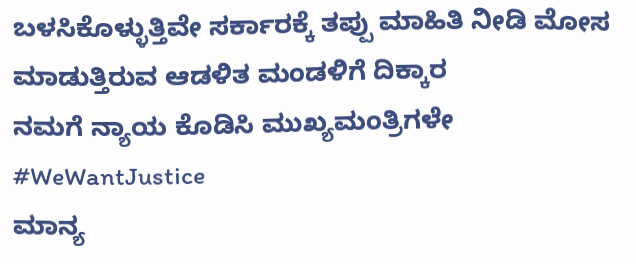ಬಳಸಿಕೊಳ್ಳುತ್ತಿವೇ ಸರ್ಕಾರಕ್ಕೆ ತಪ್ಪು ಮಾಹಿತಿ ನೀಡಿ ಮೋಸ ಮಾಡುತ್ತಿರುವ ಆಡಳಿತ ಮಂಡಳಿಗೆ ದಿಕ್ಕಾರ
ನಮಗೆ ನ್ಯಾಯ ಕೊಡಿಸಿ ಮುಖ್ಯಮಂತ್ರಿಗಳೇ
#WeWantJustice
ಮಾನ್ಯ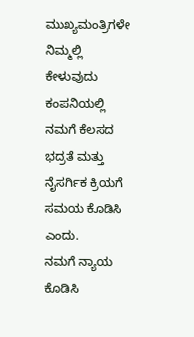ಮುಖ್ಯಮಂತ್ರಿಗಳೇ ನಿಮ್ಮಲ್ಲಿ ಕೇಳುವುದು ಕಂಪನಿಯಲ್ಲಿ ನಮಗೆ ಕೆಲಸದ ಭದ್ರತೆ ಮತ್ತು ನೈಸರ್ಗಿಕ ಕ್ರಿಯಗೆ ಸಮಯ ಕೊಡಿಸಿ ಎಂದು.
ನಮಗೆ ನ್ಯಾಯ ಕೊಡಿಸಿ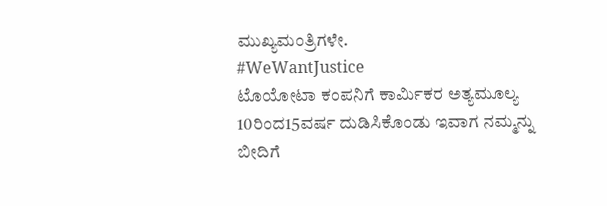ಮುಖ್ಯಮಂತ್ರಿಗಳೇ.
#WeWantJustice
ಟೊಯೋಟಾ ಕಂಪನಿಗೆ ಕಾರ್ಮಿಕರ ಅತ್ಯಮೂಲ್ಯ 10ರಿಂದ15ವರ್ಷ ದುಡಿಸಿಕೊಂಡು ಇವಾಗ ನಮ್ಮನ್ನು ಬೀದಿಗೆ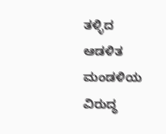ತಳ್ಳಿದ ಆಡಳಿತ ಮಂಡಳಿಯ ವಿರುದ್ಧ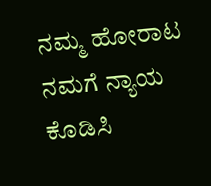ನಮ್ಮ ಹೋರಾಟ
ನಮಗೆ ನ್ಯಾಯ ಕೊಡಿಸಿ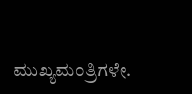ಮುಖ್ಯಮಂತ್ರಿಗಳೇ.